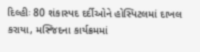દિલ્હીઃ 80 શંકાસ્પદ દર્દીઓને હોસ્પિટલમાં દાખલ કરાયા, મસ્જિદના કાર્યક્રમમાં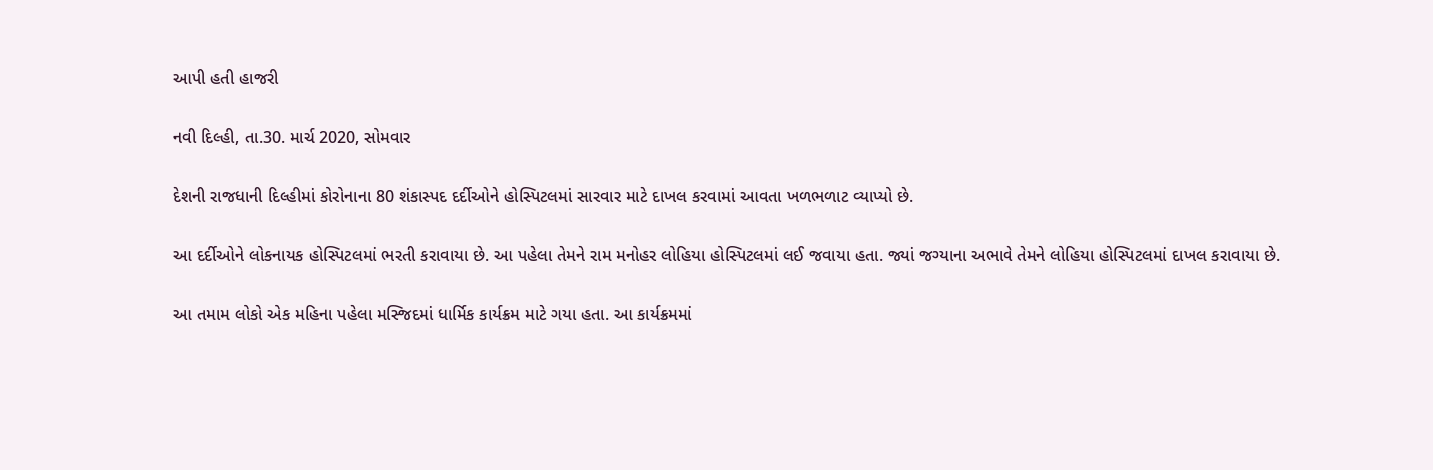આપી હતી હાજરી

નવી દિલ્હી, તા.30. માર્ચ 2020, સોમવાર

દેશની રાજધાની દિલ્હીમાં કોરોનાના 80 શંકાસ્પદ દર્દીઓને હોસ્પિટલમાં સારવાર માટે દાખલ કરવામાં આવતા ખળભળાટ વ્યાપ્યો છે.

આ દર્દીઓને લોકનાયક હોસ્પિટલમાં ભરતી કરાવાયા છે. આ પહેલા તેમને રામ મનોહર લોહિયા હોસ્પિટલમાં લઈ જવાયા હતા. જ્યાં જગ્યાના અભાવે તેમને લોહિયા હોસ્પિટલમાં દાખલ કરાવાયા છે.

આ તમામ લોકો એક મહિના પહેલા મસ્જિદમાં ધાર્મિક કાર્યક્રમ માટે ગયા હતા. આ કાર્યક્રમમાં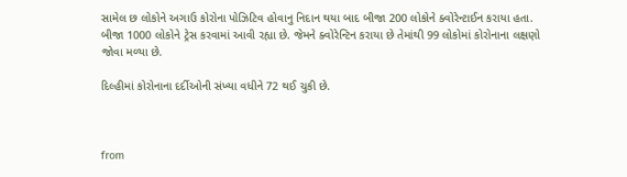સામેલ છ લોકોને અગાઉ કોરોના પોઝિટિવ હોવાનુ નિદાન થયા બાદ બીજા 200 લોકોને ક્વોરેન્ટાઈન કરાયા હતા. બીજા 1000 લોકોને ટ્રેસ કરવામાં આવી રહ્યા છે. જેમને ક્વોરેન્ટિન કરાયા છે તેમાંથી 99 લોકોમાં કોરોનાના લક્ષણો જોવા મળ્યા છે.

દિલ્હીમાં કોરોનાના દર્દીઓની સંખ્યા વધીને 72 થઈ ચુકી છે.



from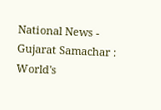National News - Gujarat Samachar : World's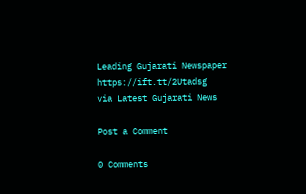Leading Gujarati Newspaper https://ift.tt/2Utadsg
via Latest Gujarati News

Post a Comment

0 Comments